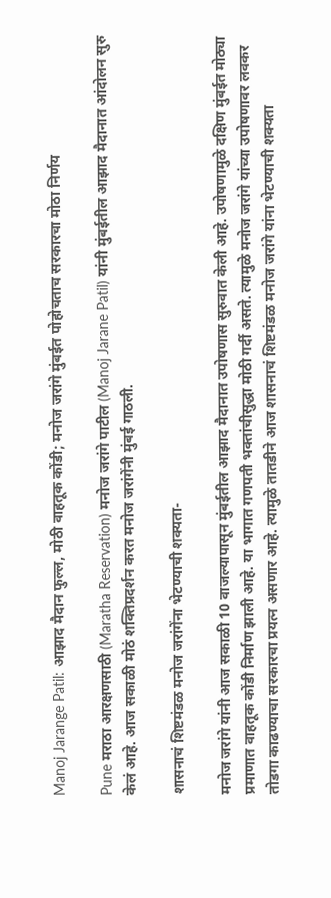Manoj Jarange Patil: आझाद मैदान फुल्ल, मोठी वाहतूक कोंडी; मनोज जरांगे मुंबईत पोहोचताच सरकारचा मोठा निर्णय

Pune मराठा आरक्षणसाठी (Maratha Reservation) मनोज जरांगे पाटील (Manoj Jarane Patil) यांनी मुंबईतील आझाद मैदानात आंदोलन सुरु केलं आहे. आज सकाळी मोठं शक्तिप्रदर्शन करत मनोज जरांगेंनी मुंबई गाठली.

शासनाचं शिष्टमंडळ मनोज जरांगेंना भेटण्याची शक्यता-

मनोज जरांगे यांनी आज सकाळी 10 वाजल्यापासून मुंबईतील आझाद मैदानात उपोषणास सुरुवात केली आहे. उपोषणामुळे दक्षिण मुंबईत मोठ्या प्रमाणात वाहतूक कोंडी निर्माण झाली आहे. या भागात गणपती भक्तांचीसुद्धा मोठी गर्दी असते. त्यामुळे मनोज जरांगे यांच्या उपोषणावर लवकर तोडगा काढण्याचा सरकारचा प्रयत्न असणार आहे. त्यामुळे तातडीने आज शासनाचं शिष्टमंडळ मनोज जरांगे यांना भेटण्याची शक्यता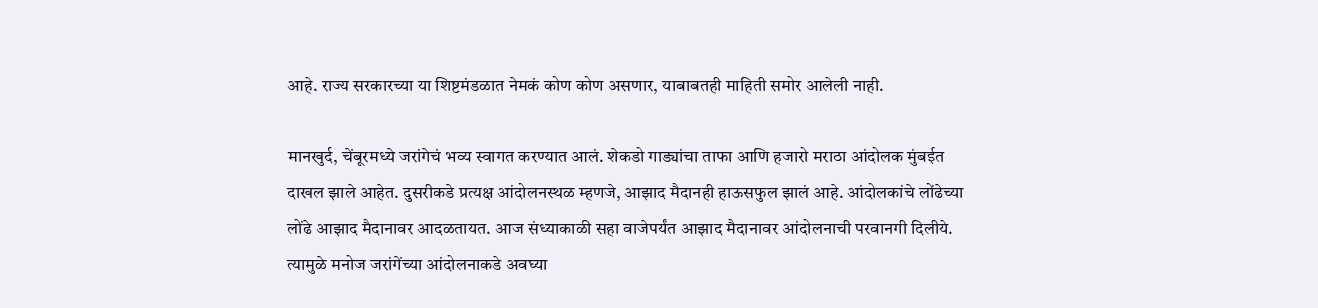आहे. राज्य सरकारच्या या शिष्टमंडळात नेमकं कोण कोण असणार, याबाबतही माहिती समोर आलेली नाही.

मानखुर्द, चेंबूरमध्ये जरांगेचं भव्य स्वागत करण्यात आलं. शेकडो गाड्यांचा ताफा आणि हजारो मराठा आंदोलक मुंबईत दाखल झाले आहेत. दुसरीकडे प्रत्यक्ष आंदोलनस्थळ म्हणजे, आझाद मैदानही हाऊसफुल झालं आहे. आंदोलकांचे लोंढेच्या लोंढे आझाद मैदानावर आदळतायत. आज संध्याकाळी सहा वाजेपर्यंत आझाद मैदानावर आंदोलनाची परवानगी दिलीये. त्यामुळे मनोज जरांगेंच्या आंदोलनाकडे अवघ्या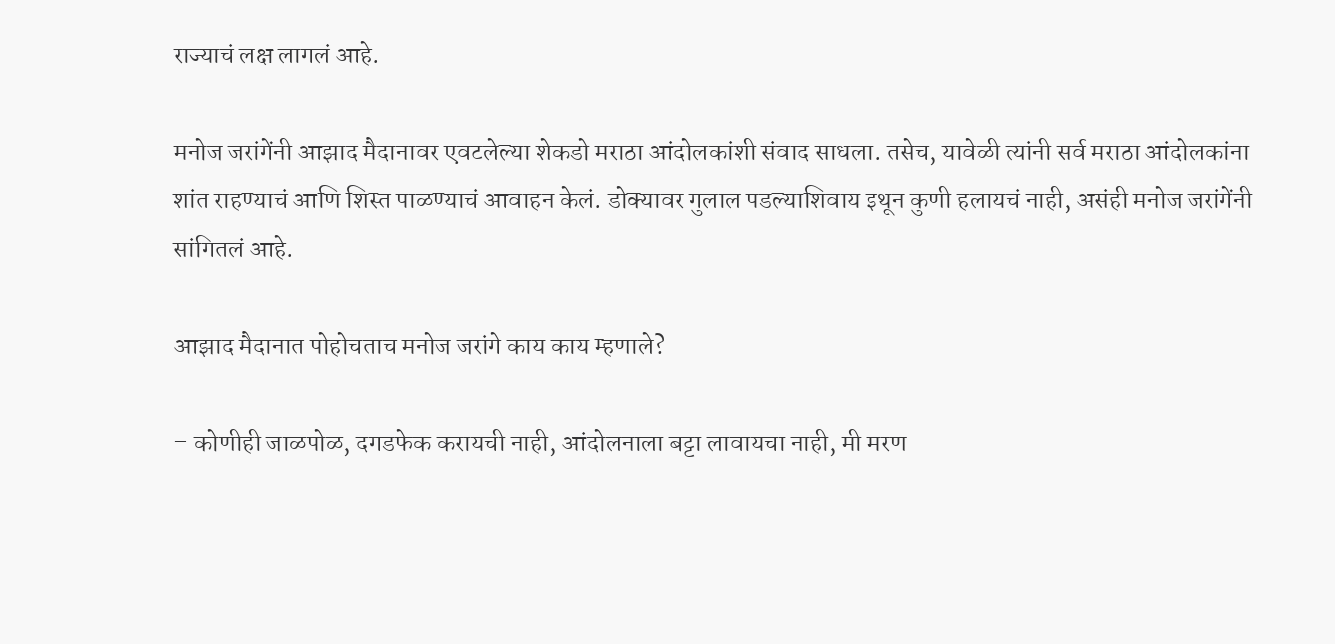राज्याचं लक्ष लागलं आहे.

मनोज जरांगेंनी आझाद मैदानावर एवटलेल्या शेकडो मराठा आंदोलकांशी संवाद साधला. तसेच, यावेळी त्यांनी सर्व मराठा आंदोलकांना शांत राहण्याचं आणि शिस्त पाळण्याचं आवाहन केलं. डोक्यावर गुलाल पडल्याशिवाय इथून कुणी हलायचं नाही, असंही मनोज जरांगेंनी सांगितलं आहे.

आझाद मैदानात पोहोचताच मनोज जरांगे काय काय म्हणाले?

– कोणीही जाळपोळ, दगडफेक करायची नाही, आंदोलनाला बट्टा लावायचा नाही, मी मरण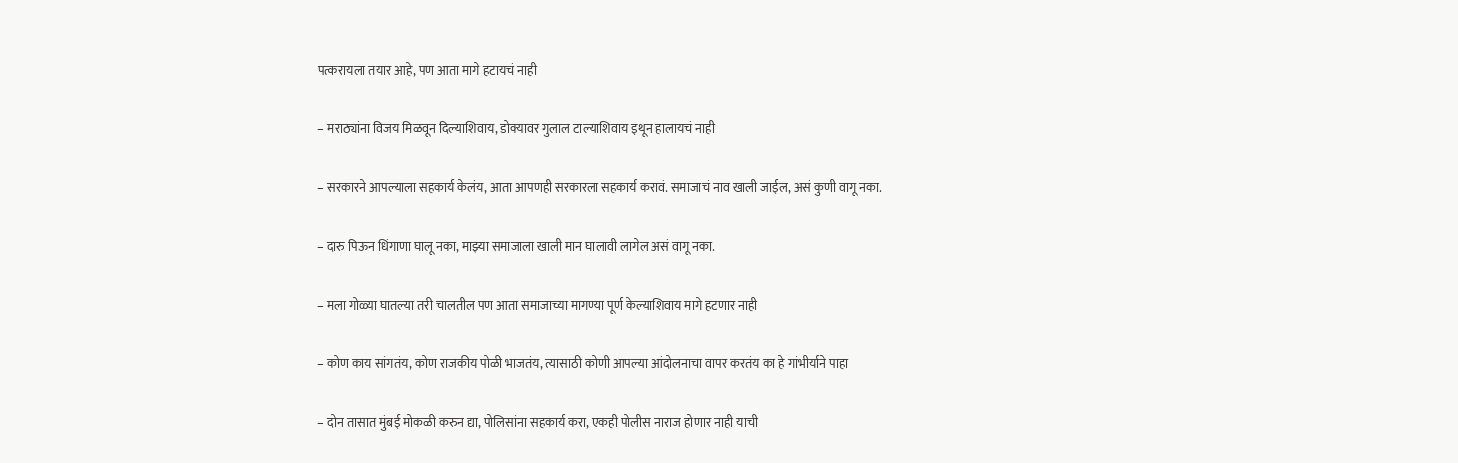पत्करायला तयार आहे, पण आता मागे हटायचं नाही

– मराठ्यांना विजय मिळवून दिल्याशिवाय, डोक्यावर गुलाल टाल्याशिवाय इथून हालायचं नाही

– सरकारने आपल्याला सहकार्य केलंय, आता आपणही सरकारला सहकार्य करावं. समाजाचं नाव खाली जाईल, असं कुणी वागू नका.

– दारु पिऊन धिंगाणा घालू नका, माझ्या समाजाला खाली मान घालावी लागेल असं वागू नका.

– मला गोळ्या घातल्या तरी चालतील पण आता समाजाच्या मागण्या पूर्ण केल्याशिवाय मागे हटणार नाही

– कोण काय सांगतंय, कोण राजकीय पोळी भाजतंय, त्यासाठी कोणी आपल्या आंदोलनाचा वापर करतंय का हे गांभीर्याने पाहा

– दोन तासात मुंबई मोकळी करुन द्या, पोलिसांना सहकार्य करा, एकही पोलीस नाराज होणार नाही याची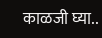काळजी घ्या..